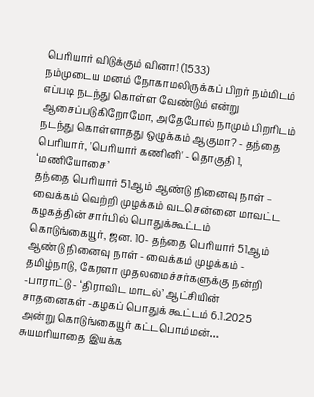பெரியார் விடுக்கும் வினா! (1533)
நம்முடைய மனம் நோகாமலிருக்கப் பிறர் நம்மிடம் எப்படி நடந்து கொள்ள வேண்டும் என்று ஆசைப்படுகிறோமோ, அதேபோல் நாமும் பிறரிடம் நடந்து கொள்ளாதது ஒழுக்கம் ஆகுமா? - தந்தை பெரியார், 'பெரியார் கணினி' - தொகுதி 1, ‘மணியோசை’
தந்தை பெரியார் 51ஆம் ஆண்டு நினைவு நாள் – வைக்கம் வெற்றி முழக்கம் வடசென்னை மாவட்ட கழகத்தின் சார்பில் பொதுக்கூட்டம்
கொடுங்கையூர், ஜன. 10- தந்தை பெரியார் 51ஆம் ஆண்டு நினைவு நாள் - வைக்கம் முழக்கம் - தமிழ்நாடு, கேரளா முதலமைச்சர்களுக்கு நன்றி -பாராட்டு - ‘திராவிட மாடல்’ ஆட்சியின் சாதனைகள் -கழகப் பொதுக் கூட்டம் 6.1.2025 அன்று கொடுங்கையூர் கட்டபொம்மன்…
சுயமரியாதை இயக்க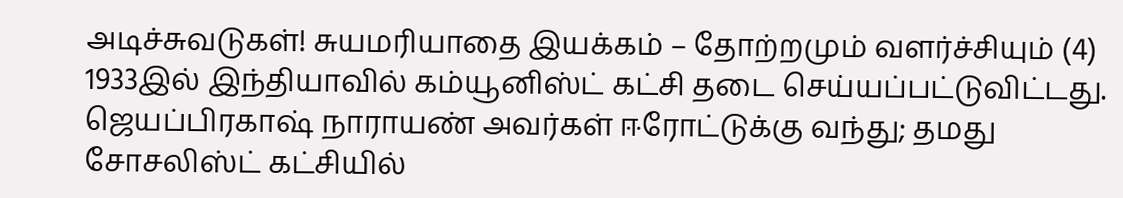அடிச்சுவடுகள்! சுயமரியாதை இயக்கம் – தோற்றமும் வளர்ச்சியும் (4)
1933இல் இந்தியாவில் கம்யூனிஸ்ட் கட்சி தடை செய்யப்பட்டுவிட்டது. ஜெயப்பிரகாஷ் நாராயண் அவர்கள் ஈரோட்டுக்கு வந்து; தமது சோசலிஸ்ட் கட்சியில்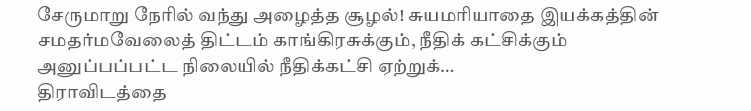சேருமாறு நேரில் வந்து அழைத்த சூழல்! சுயமரியாதை இயக்கத்தின் சமதர்மவேலைத் திட்டம் காங்கிரசுக்கும், நீதிக் கட்சிக்கும் அனுப்பப்பட்ட நிலையில் நீதிக்கட்சி ஏற்றுக்…
திராவிடத்தை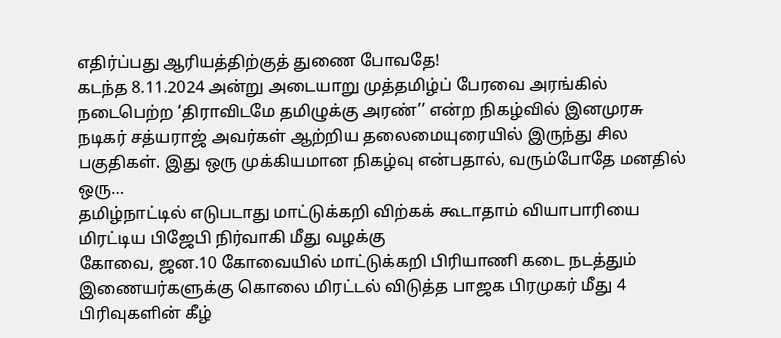எதிர்ப்பது ஆரியத்திற்குத் துணை போவதே!
கடந்த 8.11.2024 அன்று அடையாறு முத்தமிழ்ப் பேரவை அரங்கில் நடைபெற்ற ‘திராவிடமே தமிழுக்கு அரண்’’ என்ற நிகழ்வில் இனமுரசு நடிகர் சத்யராஜ் அவர்கள் ஆற்றிய தலைமையுரையில் இருந்து சில பகுதிகள். இது ஒரு முக்கியமான நிகழ்வு என்பதால், வரும்போதே மனதில் ஒரு…
தமிழ்நாட்டில் எடுபடாது மாட்டுக்கறி விற்கக் கூடாதாம் வியாபாரியை மிரட்டிய பிஜேபி நிர்வாகி மீது வழக்கு
கோவை, ஜன.10 கோவையில் மாட்டுக்கறி பிரியாணி கடை நடத்தும் இணையர்களுக்கு கொலை மிரட்டல் விடுத்த பாஜக பிரமுகர் மீது 4 பிரிவுகளின் கீழ்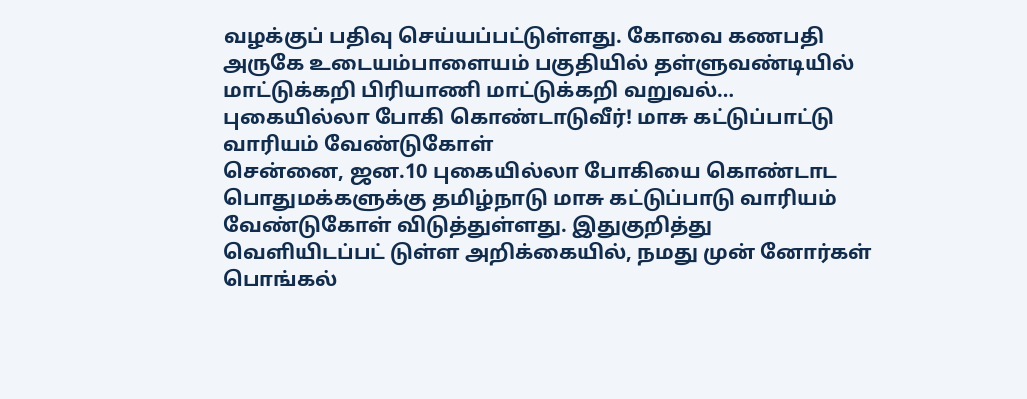வழக்குப் பதிவு செய்யப்பட்டுள்ளது. கோவை கணபதி அருகே உடையம்பாளையம் பகுதியில் தள்ளுவண்டியில் மாட்டுக்கறி பிரியாணி மாட்டுக்கறி வறுவல்…
புகையில்லா போகி கொண்டாடுவீர்! மாசு கட்டுப்பாட்டு வாரியம் வேண்டுகோள்
சென்னை, ஜன.10 புகையில்லா போகியை கொண்டாட பொதுமக்களுக்கு தமிழ்நாடு மாசு கட்டுப்பாடு வாரியம் வேண்டுகோள் விடுத்துள்ளது. இதுகுறித்து வெளியிடப்பட் டுள்ள அறிக்கையில், நமது முன் னோர்கள் பொங்கல்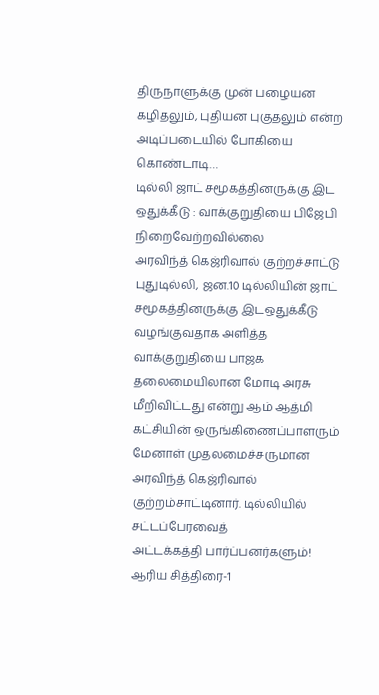திருநாளுக்கு முன் பழையன கழிதலும், புதியன புகுதலும் என்ற அடிப்படையில் போகியை கொண்டாடி…
டில்லி ஜாட் சமூகத்தினருக்கு இட ஒதுக்கீடு : வாக்குறுதியை பிஜேபி நிறைவேற்றவில்லை
அரவிந்த் கெஜ்ரிவால் குற்றச்சாட்டு புதுடில்லி, ஜன.10 டில்லியின் ஜாட் சமூகத்தினருக்கு இடஒதுக்கீடு வழங்குவதாக அளித்த வாக்குறுதியை பாஜக தலைமையிலான மோடி அரசு மீறிவிட்டது என்று ஆம் ஆத்மி கட்சியின் ஒருங்கிணைப்பாளரும் மேனாள் முதலமைச்சருமான அரவிந்த் கெஜ்ரிவால் குற்றம்சாட்டினார். டில்லியில் சட்டப்பேரவைத்
அட்டக்கத்தி பார்ப்பனர்களும்! ஆரிய சித்திரை-1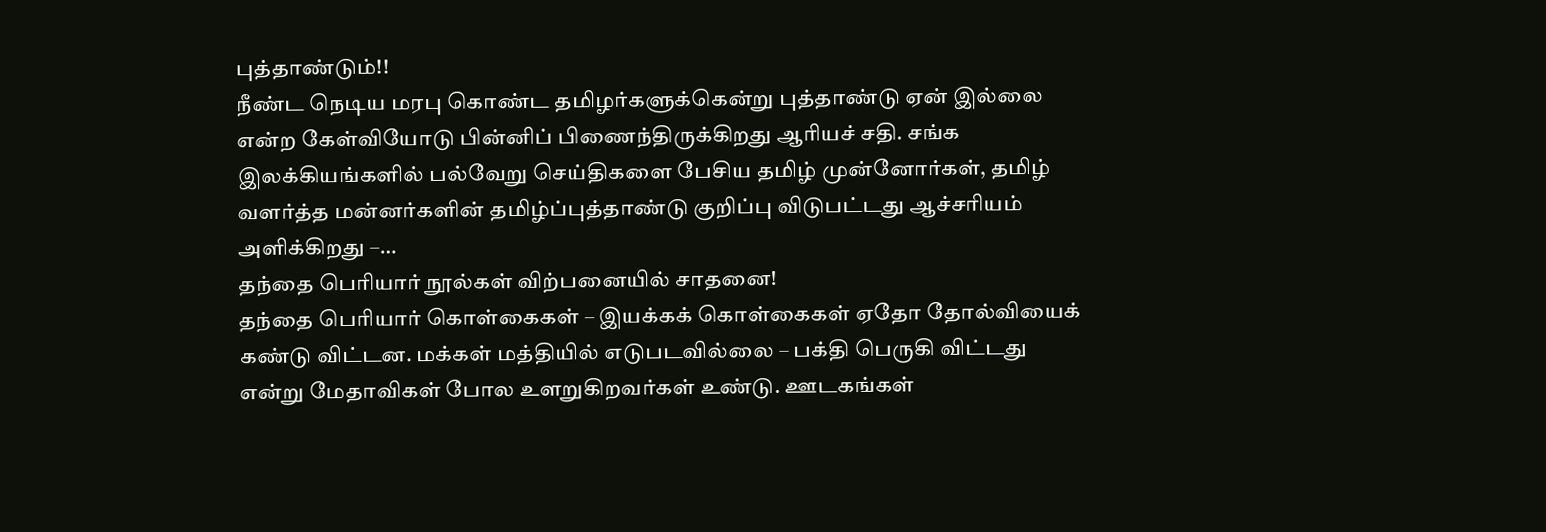புத்தாண்டும்!!
நீண்ட நெடிய மரபு கொண்ட தமிழர்களுக்கென்று புத்தாண்டு ஏன் இல்லை என்ற கேள்வியோடு பின்னிப் பிணைந்திருக்கிறது ஆரியச் சதி. சங்க இலக்கியங்களில் பல்வேறு செய்திகளை பேசிய தமிழ் முன்னோர்கள், தமிழ் வளர்த்த மன்னர்களின் தமிழ்ப்புத்தாண்டு குறிப்பு விடுபட்டது ஆச்சரியம் அளிக்கிறது –…
தந்தை பெரியார் நூல்கள் விற்பனையில் சாதனை!
தந்தை பெரியார் கொள்கைகள் – இயக்கக் கொள்கைகள் ஏதோ தோல்வியைக் கண்டு விட்டன. மக்கள் மத்தியில் எடுபடவில்லை – பக்தி பெருகி விட்டது என்று மேதாவிகள் போல உளறுகிறவர்கள் உண்டு. ஊடகங்கள்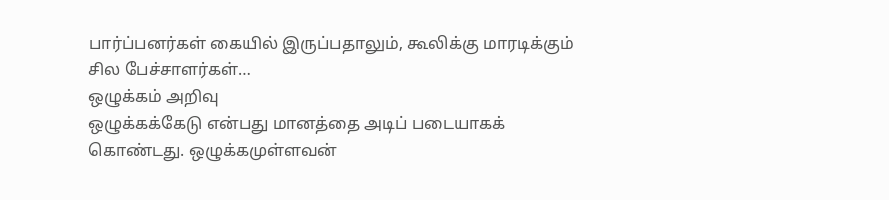பார்ப்பனர்கள் கையில் இருப்பதாலும், கூலிக்கு மாரடிக்கும் சில பேச்சாளர்கள்…
ஒழுக்கம் அறிவு
ஒழுக்கக்கேடு என்பது மானத்தை அடிப் படையாகக் கொண்டது. ஒழுக்கமுள்ளவன்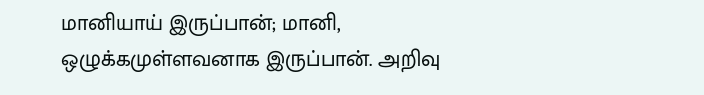மானியாய் இருப்பான்; மானி, ஒழுக்கமுள்ளவனாக இருப்பான். அறிவு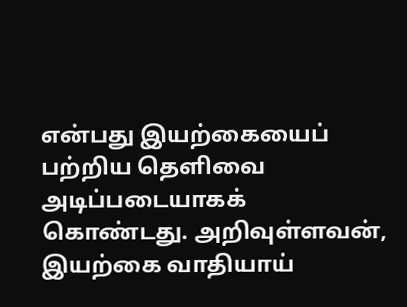என்பது இயற்கையைப் பற்றிய தெளிவை அடிப்படையாகக் கொண்டது. அறிவுள்ளவன், இயற்கை வாதியாய்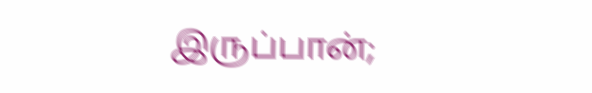இருப்பான்;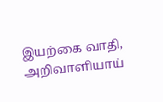இயற்கை வாதி, அறிவாளியாய்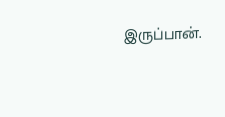இருப்பான்.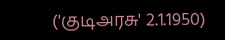('குடிஅரசு' 2.1.1950)